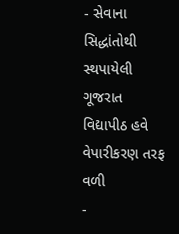- સેવાના સિદ્ધાંતોથી સ્થપાયેલી ગૂજરાત વિદ્યાપીઠ હવે વેપારીકરણ તરફ વળી
-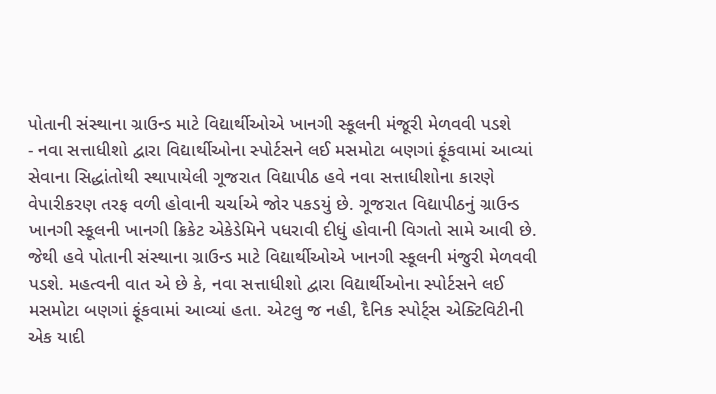પોતાની સંસ્થાના ગ્રાઉન્ડ માટે વિદ્યાર્થીઓએ ખાનગી સ્કૂલની મંજૂરી મેળવવી પડશે
- નવા સત્તાધીશો દ્વારા વિદ્યાર્થીઓના સ્પોર્ટસને લઈ મસમોટા બણગાં ફૂંકવામાં આવ્યાં
સેવાના સિદ્ધાંતોથી સ્થાપાયેલી ગૂજરાત વિદ્યાપીઠ હવે નવા સત્તાધીશોના કારણે વેપારીકરણ તરફ વળી હોવાની ચર્ચાએ જોર પકડયું છે. ગૂજરાત વિદ્યાપીઠનું ગ્રાઉન્ડ ખાનગી સ્કૂલની ખાનગી ક્રિકેટ એકેડેમિને પધરાવી દીધું હોવાની વિગતો સામે આવી છે. જેથી હવે પોતાની સંસ્થાના ગ્રાઉન્ડ માટે વિદ્યાર્થીઓએ ખાનગી સ્કૂલની મંજુરી મેળવવી પડશે. મહત્વની વાત એ છે કે, નવા સત્તાધીશો દ્વારા વિદ્યાર્થીઓના સ્પોર્ટસને લઈ મસમોટા બણગાં ફૂંકવામાં આવ્યાં હતા. એટલુ જ નહી, દૈનિક સ્પોર્ટ્સ એક્ટિવિટીની એક યાદી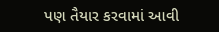પણ તૈયાર કરવામાં આવી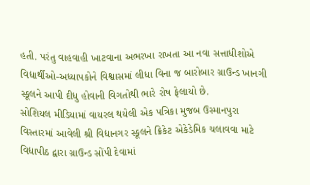હતી. પરંતુ વાહવાહી ખાટવાના અભરખા રાખતા આ નવા સત્તાધીશોએ વિદ્યાર્થીઓ-અધ્યાપકોને વિશ્વાસમાં લીધા વિના જ બારોબાર ગ્રાઉન્ડ ખાનગી સ્કૂલને આપી દીધુ હોવાની વિગતોથી ભારે રોષ ફેલાયો છે.
સોશિયલ મીડિયામાં વાયરલ થયેલી એક પત્રિકા મુજબ ઉસ્માનપુરા વિસ્તારમાં આવેલી શ્રી વિદ્યાનગર સ્કૂલને ક્રિકેટ એકેડેમિક ચલાવવા માટે વિદ્યાપીઠ દ્વારા ગ્રાઉન્ડ સોંપી દેવામાં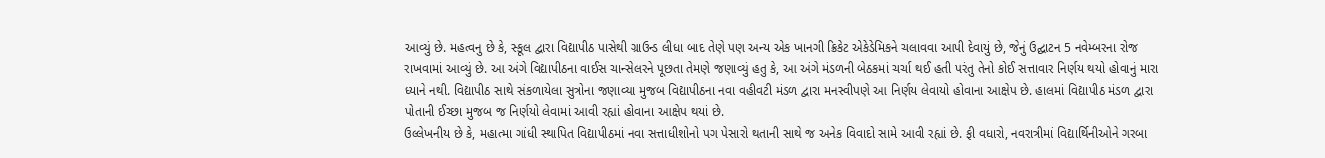આવ્યું છે. મહત્વનુ છે કે, સ્કૂલ દ્વારા વિદ્યાપીઠ પાસેથી ગ્રાઉન્ડ લીધા બાદ તેણે પણ અન્ય એક ખાનગી ક્રિકેટ એકેડેમિકને ચલાવવા આપી દેવાયું છે, જેનું ઉદ્ઘાટન 5 નવેમ્બરના રોજ રાખવામાં આવ્યું છે. આ અંગે વિદ્યાપીઠના વાઈસ ચાન્સેલરને પૂછતા તેમણે જણાવ્યું હતુ કે, આ અંગે મંડળની બેઠકમાં ચર્ચા થઈ હતી પરંતુ તેનો કોઈ સત્તાવાર નિર્ણય થયો હોવાનું મારા ધ્યાને નથી. વિદ્યાપીઠ સાથે સંકળાયેલા સુત્રોના જણાવ્યા મુજબ વિદ્યાપીઠના નવા વહીવટી મંડળ દ્વારા મનસ્વીપણે આ નિર્ણય લેવાયો હોવાના આક્ષેપ છે. હાલમાં વિદ્યાપીઠ મંડળ દ્વારા પોતાની ઈચ્છા મુજબ જ નિર્ણયો લેવામાં આવી રહ્યાં હોવાના આક્ષેપ થયાં છે.
ઉલ્લેખનીય છે કે, મહાત્મા ગાંધી સ્થાપિત વિદ્યાપીઠમાં નવા સત્તાધીશોનો પગ પેસારો થતાની સાથે જ અનેક વિવાદો સામે આવી રહ્યાં છે. ફી વધારો, નવરાત્રીમાં વિદ્યાર્થિનીઓને ગરબા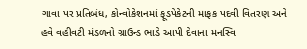ગાવા પર પ્રતિબંધ, કોન્વોકેશનમાં ફૂડપેકેટની માફક પદવી વિતરણ અને હવે વહીવટી મંડળનો ગ્રાઉન્ડ ભાડે આપી દેવાના મનસ્વિ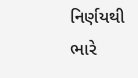નિર્ણયથી ભારે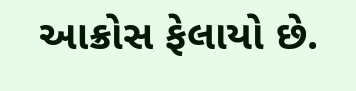આક્રોસ ફેલાયો છે.